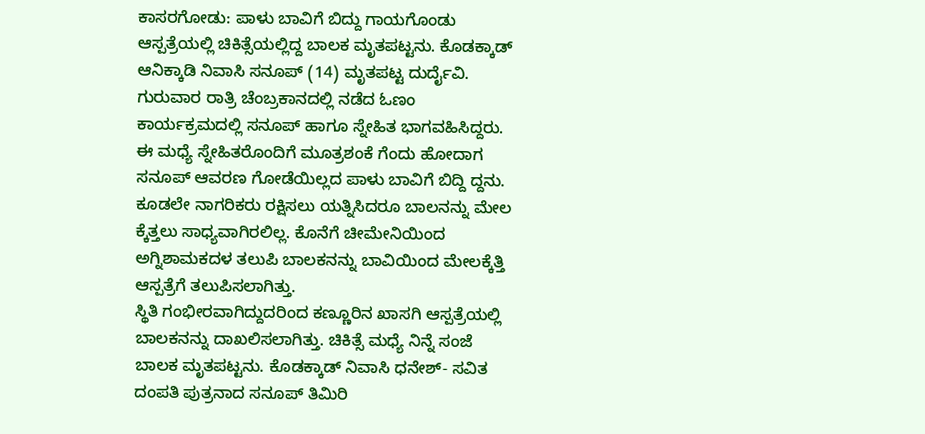ಕಾಸರಗೋಡು: ಪಾಳು ಬಾವಿಗೆ ಬಿದ್ದು ಗಾಯಗೊಂಡು ಆಸ್ಪತ್ರೆಯಲ್ಲಿ ಚಿಕಿತ್ಸೆಯಲ್ಲಿದ್ದ ಬಾಲಕ ಮೃತಪಟ್ಟನು. ಕೊಡಕ್ಕಾಡ್ ಆನಿಕ್ಕಾಡಿ ನಿವಾಸಿ ಸನೂಪ್ (14) ಮೃತಪಟ್ಟ ದುರ್ದೈವಿ. ಗುರುವಾರ ರಾತ್ರಿ ಚೆಂಬ್ರಕಾನದಲ್ಲಿ ನಡೆದ ಓಣಂ ಕಾರ್ಯಕ್ರಮದಲ್ಲಿ ಸನೂಪ್ ಹಾಗೂ ಸ್ನೇಹಿತ ಭಾಗವಹಿಸಿದ್ದರು. ಈ ಮಧ್ಯೆ ಸ್ನೇಹಿತರೊಂದಿಗೆ ಮೂತ್ರಶಂಕೆ ಗೆಂದು ಹೋದಾಗ ಸನೂಪ್ ಆವರಣ ಗೋಡೆಯಿಲ್ಲದ ಪಾಳು ಬಾವಿಗೆ ಬಿದ್ದಿ ದ್ದನು. ಕೂಡಲೇ ನಾಗರಿಕರು ರಕ್ಷಿಸಲು ಯತ್ನಿಸಿದರೂ ಬಾಲನನ್ನು ಮೇಲ ಕ್ಕೆತ್ತಲು ಸಾಧ್ಯವಾಗಿರಲಿಲ್ಲ. ಕೊನೆಗೆ ಚೀಮೇನಿಯಿಂದ ಅಗ್ನಿಶಾಮಕದಳ ತಲುಪಿ ಬಾಲಕನನ್ನು ಬಾವಿಯಿಂದ ಮೇಲಕ್ಕೆತ್ತಿ ಆಸ್ಪತ್ರೆಗೆ ತಲುಪಿಸಲಾಗಿತ್ತು.
ಸ್ಥಿತಿ ಗಂಭೀರವಾಗಿದ್ದುದರಿಂದ ಕಣ್ಣೂರಿನ ಖಾಸಗಿ ಆಸ್ಪತ್ರೆಯಲ್ಲಿ ಬಾಲಕನನ್ನು ದಾಖಲಿಸಲಾಗಿತ್ತು. ಚಿಕಿತ್ಸೆ ಮಧ್ಯೆ ನಿನ್ನೆ ಸಂಜೆ ಬಾಲಕ ಮೃತಪಟ್ಟನು. ಕೊಡಕ್ಕಾಡ್ ನಿವಾಸಿ ಧನೇಶ್- ಸವಿತ ದಂಪತಿ ಪುತ್ರನಾದ ಸನೂಪ್ ತಿಮಿರಿ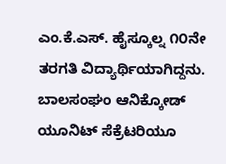ಎಂ.ಕೆ.ಎಸ್. ಹೈಸ್ಕೂಲ್ನ ೧೦ನೇ ತರಗತಿ ವಿದ್ಯಾರ್ಥಿಯಾಗಿದ್ದನು. ಬಾಲಸಂಘಂ ಆನಿಕ್ಕೋಡ್ ಯೂನಿಟ್ ಸೆಕ್ರೆಟರಿಯೂ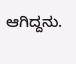ಆಗಿದ್ದನು.